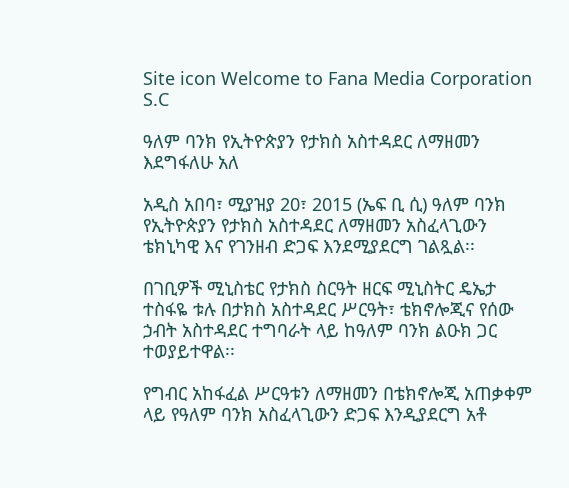Site icon Welcome to Fana Media Corporation S.C

ዓለም ባንክ የኢትዮጵያን የታክስ አስተዳደር ለማዘመን እደግፋለሁ አለ

አዲስ አበባ፣ ሚያዝያ 20፣ 2015 (ኤፍ ቢ ሲ) ዓለም ባንክ የኢትዮጵያን የታክስ አስተዳደር ለማዘመን አስፈላጊውን ቴክኒካዊ እና የገንዘብ ድጋፍ እንደሚያደርግ ገልጿል፡፡

በገቢዎች ሚኒስቴር የታክስ ስርዓት ዘርፍ ሚኒስትር ዴኤታ ተስፋዬ ቱሉ በታክስ አስተዳደር ሥርዓት፣ ቴክኖሎጂና የሰው ኃብት አስተዳደር ተግባራት ላይ ከዓለም ባንክ ልዑክ ጋር ተወያይተዋል፡፡

የግብር አከፋፈል ሥርዓቱን ለማዘመን በቴክኖሎጂ አጠቃቀም ላይ የዓለም ባንክ አስፈላጊውን ድጋፍ እንዲያደርግ አቶ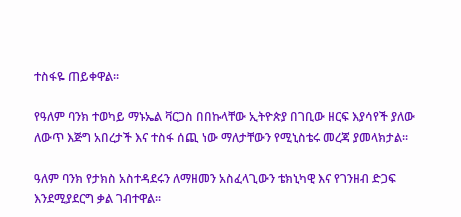ተስፋዬ ጠይቀዋል፡፡

የዓለም ባንክ ተወካይ ማኑኤል ቫርጋስ በበኩላቸው ኢትዮጵያ በገቢው ዘርፍ እያሳየች ያለው ለውጥ እጅግ አበረታች እና ተስፋ ሰጪ ነው ማለታቸውን የሚኒስቴሩ መረጃ ያመላክታል፡፡

ዓለም ባንክ የታክስ አስተዳደሩን ለማዘመን አስፈላጊውን ቴክኒካዊ እና የገንዘብ ድጋፍ እንደሚያደርግ ቃል ገብተዋል፡፡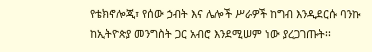የቴክኖሎጂ፣ የሰው ኃብት እና ሌሎች ሥራዎች ከግብ እንዲደርሱ ባንኩ ከኢትዮጵያ መንግስት ጋር አብሮ እንደሚሠም ነው ያረጋገጡት፡፡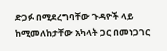ድጋፉ በሚደረግባቸው ጉዳዮች ላይ ከሚመለከታቸው አካላት ጋር በመነጋገር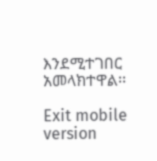እንደሚተገበር አመላክተዋል፡፡

Exit mobile version